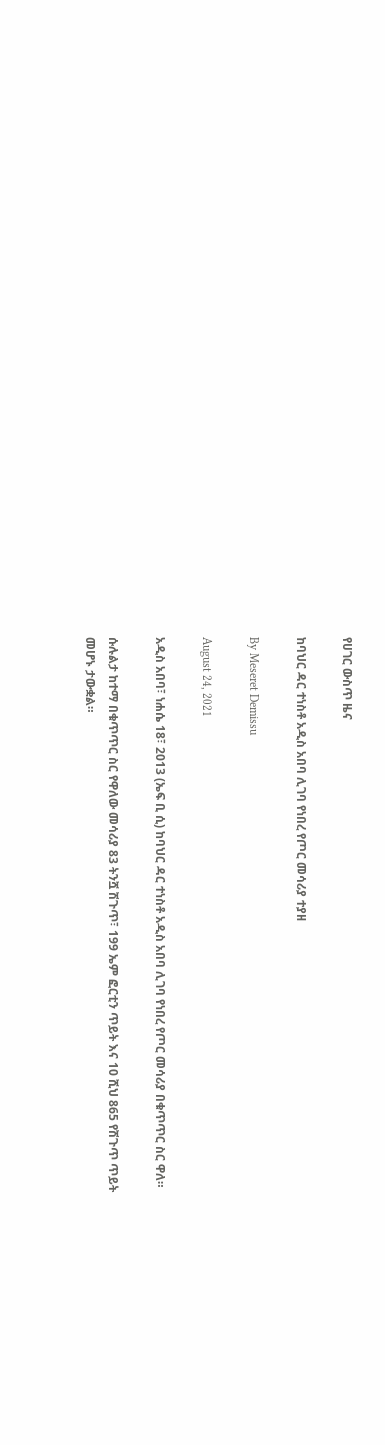የሀገር ውስጥ ዜና

ከባህር ዳር ተነስቶ አዲስ አበባ ሊገባ የነበረ የጦር መሳሪያ ተያዘ

By Meseret Demissu

August 24, 2021

አዲስ አበባ፣ ነሐሴ 18፣ 2013 (ኤፍ ቢ ሲ) ከባህር ዳር ተነስቶ አዲስ አበባ ሊገባ የነበረ የጦር መሳሪያ በቁጥጥር ስር ዋለ።

ሱሉልታ ከተማ በቁጥጥር ስር የዋለው መሳሪያ 83 ትንሿ ሽጉጥ፣ 199 ኤም ፎርቲን ጥይት እና 10 ሺህ 865 የሽጉጥ ጥይት መሆኑ ታውቋል።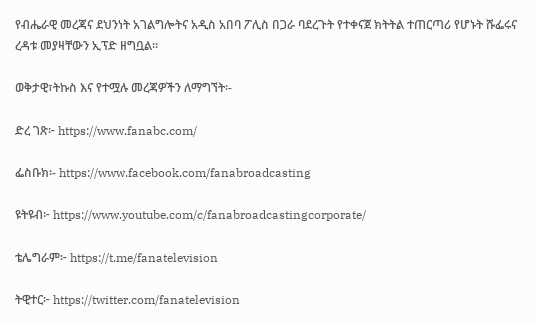የብሔራዊ መረጃና ደህንነት አገልግሎትና አዲስ አበባ ፖሊስ በጋራ ባደረጉት የተቀናጀ ክትትል ተጠርጣሪ የሆኑት ሹፌሩና ረዳቱ መያዛቸውን ኢፕድ ዘግቧል።

ወቅታዊ፣ትኩስ እና የተሟሉ መረጃዎችን ለማግኘት፡-

ድረ ገጽ፦ https://www.fanabc.com/

ፌስቡክ፡- https://www.facebook.com/fanabroadcasting

ዩትዩብ፦ https://www.youtube.com/c/fanabroadcastingcorporate/

ቴሌግራም፦ https://t.me/fanatelevision

ትዊተር፦ https://twitter.com/fanatelevision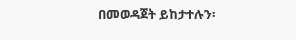በመወዳጀት ይከታተሉን፡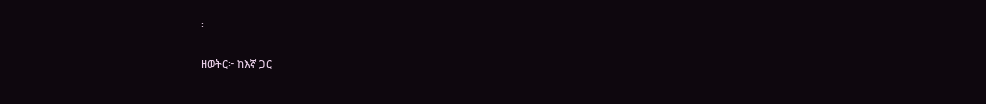፡

ዘወትር፦ ከእኛ ጋር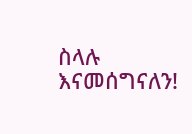ስላሉ እናመሰግናለን!